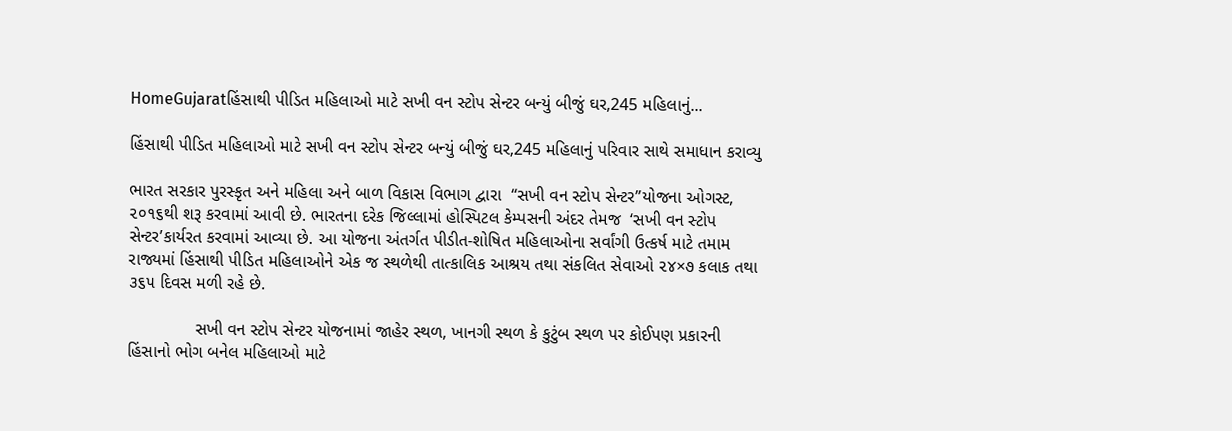HomeGujaratહિંસાથી પીડિત મહિલાઓ માટે સખી વન સ્ટોપ સેન્ટર બન્યું બીજું ઘર,245 મહિલાનું...

હિંસાથી પીડિત મહિલાઓ માટે સખી વન સ્ટોપ સેન્ટર બન્યું બીજું ઘર,245 મહિલાનું પરિવાર સાથે સમાધાન કરાવ્યુ

ભારત સરકાર પુરસ્કૃત અને મહિલા અને બાળ વિકાસ વિભાગ દ્વારા  “સખી વન સ્ટોપ સેન્ટર”યોજના ઓગસ્ટ, ૨૦૧૬થી શરૂ કરવામાં આવી છે. ભારતના દરેક જિલ્લામાં હોસ્પિટલ કેમ્પસની અંદર તેમજ  ‘સખી વન સ્ટોપ સેન્ટર’કાર્યરત કરવામાં આવ્યા છે. આ યોજના અંતર્ગત પીડીત-શોષિત મહિલાઓના સર્વાંગી ઉત્કર્ષ માટે તમામ રાજ્યમાં હિંસાથી પીડિત મહિલાઓને એક જ સ્થળેથી તાત્કાલિક આશ્રય તથા સંકલિત સેવાઓ ૨૪×૭ કલાક તથા ૩૬૫ દિવસ મળી રહે છે.

              સખી વન સ્ટોપ સેન્ટર યોજનામાં જાહેર સ્થળ, ખાનગી સ્થળ કે કુટુંબ સ્થળ પર કોઈપણ પ્રકારની હિંસાનો ભોગ બનેલ મહિલાઓ માટે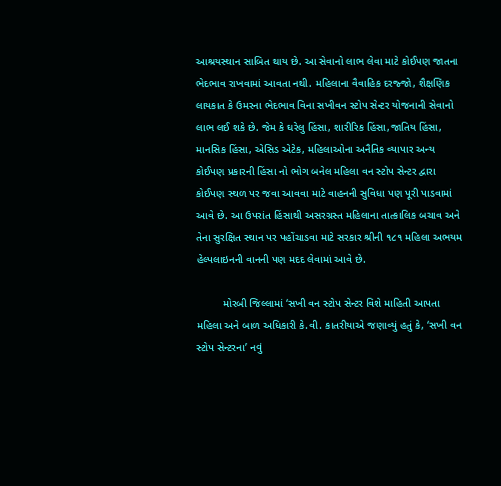આશ્રયસ્થાન સાબિત થાય છે. આ સેવાનો લાભ લેવા માટે કોઈપણ જાતના ભેદભાવ રાખવામાં આવતા નથી. મહિલાના વૈવાહિક દરજ્જો, શૈક્ષણિક લાયકાત કે ઉમરના ભેદભાવ વિના સખીવન સ્ટોપ સેન્ટર યોજનાની સેવાનો લાભ લઈ શકે છે. જેમ કે ઘરેલુ હિંસા, શારીરિક હિંસા,જાતિય હિંસા, માનસિક હિંસા, એસિડ એટેક, મહિલાઓના અનૈતિક વ્યાપાર અન્ય કોઈપણ પ્રકારની હિંસા નો ભોગ બનેલ મહિલા વન સ્ટોપ સેન્ટર દ્વારા કોઈપણ સ્થળ પર જવા આવવા માટે વાહનની સુવિધા પણ પૂરી પાડવામાં આવે છે. આ ઉપરાંત હિંસાથી અસરગ્રસ્ત મહિલાના તાત્કાલિક બચાવ અને તેના સુરક્ષિત સ્થાન પર પહોંચાડવા માટે સરકાર શ્રીની ૧૮૧ મહિલા અભયમ હેલ્પલાઇનની વાનની પણ મદદ લેવામાં આવે છે.

         મોરબી જિલ્લામાં ‘સખી વન સ્ટોપ સેન્ટર વિશે માહિતી આપતા મહિલા અને બાળ અધિકારી કે.વી. કાતરીયાએ જણાવ્યું હતું કે, ‘સખી વન સ્ટોપ સેન્ટરના’ નવું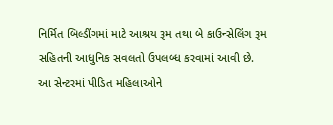નિર્મિત બિલ્ડીંગમાં માટે આશ્રય રૂમ તથા બે કાઉન્સેલિંગ રૂમ સહિતની આધુનિક સવલતો ઉપલબ્ધ કરવામાં આવી છે. આ સેન્ટરમાં પીડિત મહિલાઓને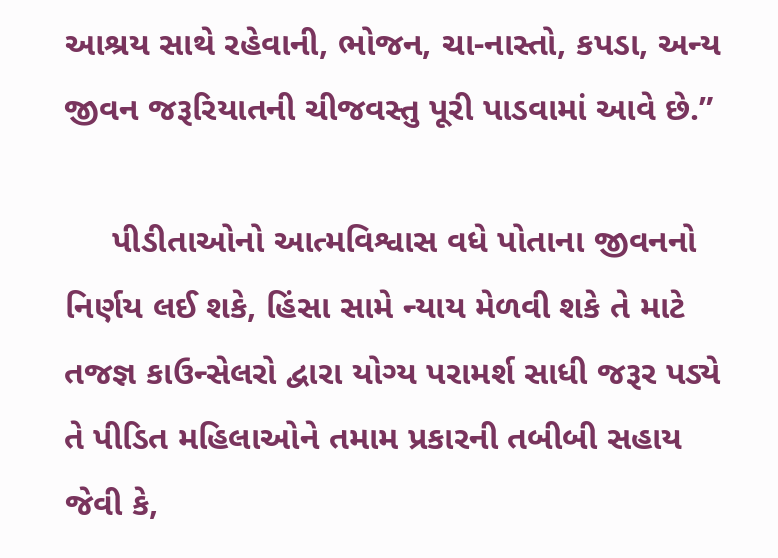આશ્રય સાથે રહેવાની, ભોજન, ચા-નાસ્તો, કપડા, અન્ય જીવન જરૂરિયાતની ચીજવસ્તુ પૂરી પાડવામાં આવે છે.”

     પીડીતાઓનો આત્મવિશ્વાસ વધે પોતાના જીવનનો નિર્ણય લઈ શકે, હિંસા સામે ન્યાય મેળવી શકે તે માટે તજજ્ઞ કાઉન્સેલરો દ્વારા યોગ્ય પરામર્શ સાધી જરૂર પડ્યે તે પીડિત મહિલાઓને તમામ પ્રકારની તબીબી સહાય જેવી કે,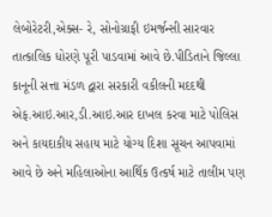લેબોરેટરી,એક્સ- રે, સોનોગ્રાફી ઇમર્જન્સી સારવાર તાત્કાલિક ધોરણે પૂરી પાડવામાં આવે છે.પીડિતાને જિલ્લા કાનૂની સત્તા મંડળ દ્વારા સરકારી વકીલની મદદથી એફ.આઇ.આર,ડી.આઇ.આર દાખલ કરવા માટે પોલિસ અને કાયદાકીય સહાય માટે યોગ્ય દિશા સૂચન આપવામાં આવે છે અને મહિલાઓના આર્થિક ઉત્કર્ષ માટે તાલીમ પણ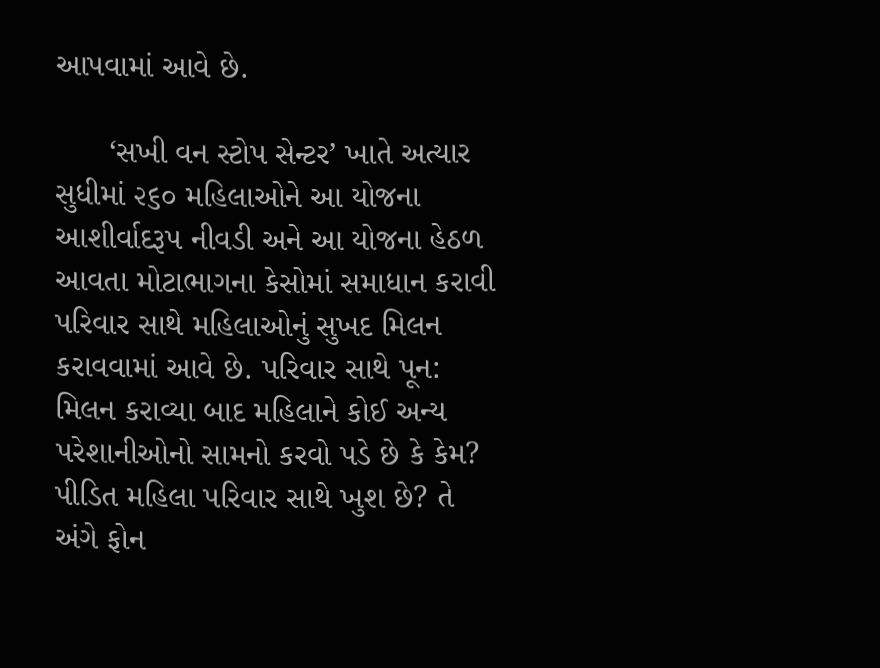આપવામાં આવે છે.

      ‘સખી વન સ્ટોપ સેન્ટર’ ખાતે અત્યાર સુધીમાં ૨૬૦ મહિલાઓને આ યોજના આશીર્વાદરૂપ નીવડી અને આ યોજના હેઠળ આવતા મોટાભાગના કેસોમાં સમાધાન કરાવી પરિવાર સાથે મહિલાઓનું સુખદ મિલન કરાવવામાં આવે છે. પરિવાર સાથે પૂન: મિલન કરાવ્યા બાદ મહિલાને કોઈ અન્ય પરેશાનીઓનો સામનો કરવો પડે છે કે કેમ? પીડિત મહિલા પરિવાર સાથે ખુશ છે? તે અંગે ફોન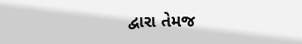દ્વારા તેમજ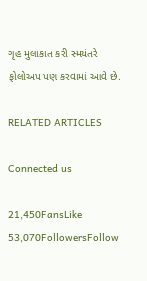ગૃહ મુલાકાત કરી સ્મયંતરે ફોલોઅપ પણ કરવામાં આવે છે.

RELATED ARTICLES

Connected us

21,450FansLike
53,070FollowersFollow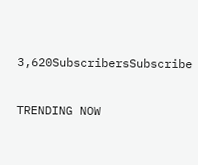3,620SubscribersSubscribe

TRENDING NOW